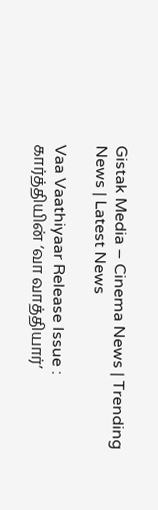Gistak Media – Cinema News | Trending News | Latest News

Vaa Vaathiyaar Release Issue : கார்த்தியின் ‘வா வாத்தியார்’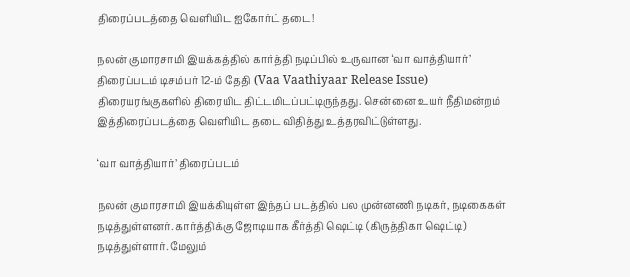திரைப்படத்தை வெளியிட ஐகோர்ட் தடை!

நலன் குமாரசாமி இயக்கத்தில் கார்த்தி நடிப்பில் உருவான ‘வா வாத்தியார்’ திரைப்படம் டிசம்பர் 12-ம் தேதி (Vaa Vaathiyaar Release Issue) திரையரங்குகளில் திரையிட திட்டமிடப்பட்டிருந்தது. சென்னை உயர் நீதிமன்றம் இத்திரைப்படத்தை வெளியிட தடை விதித்து உத்தரவிட்டுள்ளது.

‘வா வாத்தியார்’ திரைப்படம்

நலன் குமாரசாமி இயக்கியுள்ள இந்தப் படத்தில் பல முன்னணி நடிகர், நடிகைகள் நடித்துள்ளனர். கார்த்திக்கு ஜோடியாக கீர்த்தி ஷெட்டி (கிருத்திகா ஷெட்டி) நடித்துள்ளார். மேலும்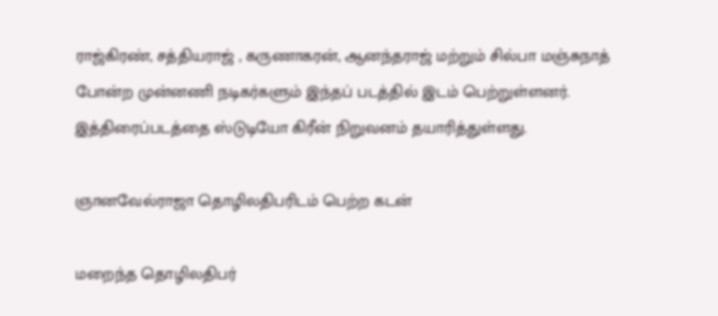ராஜ்கிரண், சத்தியராஜ் , கருணாகரன், ஆனந்தராஜ் மற்றும் சில்பா மஞ்சுநாத் போன்ற முன்னணி நடிகர்களும் இந்தப் படத்தில் இடம் பெற்றுள்ளனர். இத்திரைப்படத்தை ஸ்டுடியோ கிரீன் நிறுவனம் தயாரித்துள்ளது.

ஞானவேல்ராஜா தொழிலதிபரிடம் பெற்ற கடன்

மறைந்த தொழிலதிபர்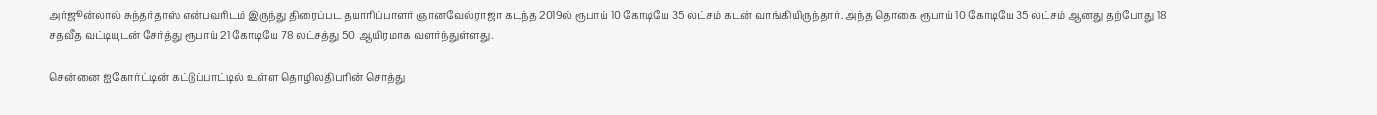அர்ஜூன்லால் சுந்தர்தாஸ் என்பவரிடம் இருந்து திரைப்பட தயாரிப்பாளர் ஞானவேல்ராஜா கடந்த 2019ல் ரூபாய் 10 கோடியே 35 லட்சம் கடன் வாங்கியிருந்தார். அந்த தொகை ரூபாய் 10 கோடியே 35 லட்சம் ஆனது தற்போது 18 சதவீத வட்டியுடன் சேர்த்து ரூபாய் 21 கோடியே 78 லட்சத்து 50 ஆயிரமாக வளர்ந்துள்ளது.

சென்னை ஐகோர்ட்டின் கட்டுப்பாட்டில் உள்ள தொழிலதிபரின் சொத்து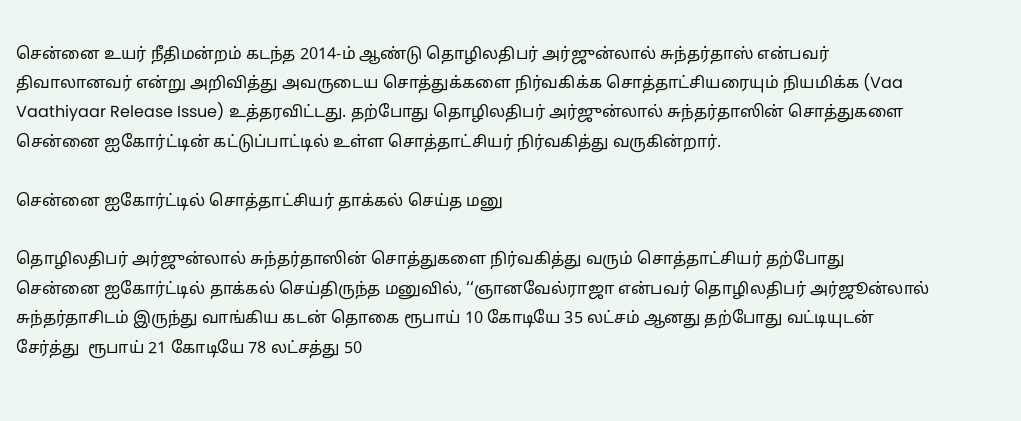சென்னை உயர் நீதிமன்றம் கடந்த 2014-ம் ஆண்டு தொழிலதிபர் அர்ஜுன்லால் சுந்தர்தாஸ் என்பவர் திவாலானவர் என்று அறிவித்து அவருடைய சொத்துக்களை நிர்வகிக்க சொத்தாட்சியரையும் நியமிக்க (Vaa Vaathiyaar Release Issue) உத்தரவிட்டது. தற்போது தொழிலதிபர் அர்ஜுன்லால் சுந்தர்தாஸின் சொத்துகளை சென்னை ஐகோர்ட்டின் கட்டுப்பாட்டில் உள்ள சொத்தாட்சியர் நிர்வகித்து வருகின்றார்.

சென்னை ஐகோர்ட்டில் சொத்தாட்சியர் தாக்கல் செய்த மனு

தொழிலதிபர் அர்ஜுன்லால் சுந்தர்தாஸின் சொத்துகளை நிர்வகித்து வரும் சொத்தாட்சியர் தற்போது சென்னை ஐகோர்ட்டில் தாக்கல் செய்திருந்த மனுவில், ‘‘ஞானவேல்ராஜா என்பவர் தொழிலதிபர் அர்ஜூன்லால் சுந்தர்தாசிடம் இருந்து வாங்கிய கடன் தொகை ரூபாய் 10 கோடியே 35 லட்சம் ஆனது தற்போது வட்டியுடன் சேர்த்து  ரூபாய் 21 கோடியே 78 லட்சத்து 50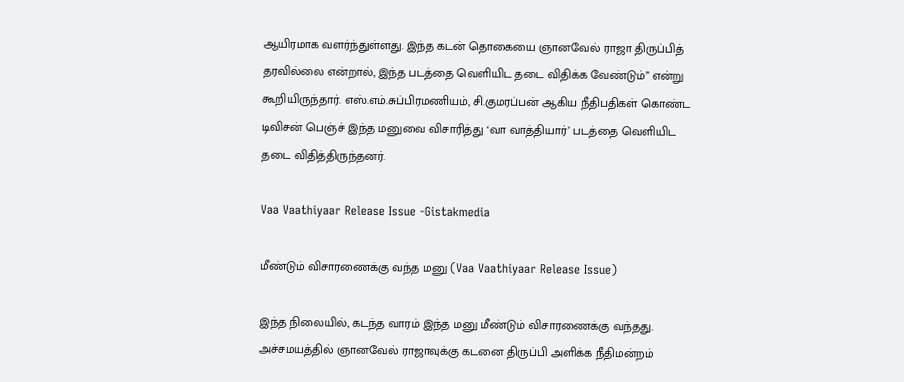ஆயிரமாக வளர்ந்துள்ளது. இந்த கடன் தொகையை ஞானவேல் ராஜா திருப்பித் தரவில்லை என்றால், இந்த படத்தை வெளியிட தடை விதிக்க வேண்டும்” என்று கூறியிருந்தார். எஸ்.எம்.சுப்பிரமணியம், சி.குமரப்பன் ஆகிய நீதிபதிகள் கொண்ட டிவிசன் பெஞ்ச் இந்த மனுவை விசாரித்து ‘வா வாத்தியார்’ படத்தை வெளியிட தடை விதித்திருந்தனர்.

Vaa Vaathiyaar Release Issue -Gistakmedia

மீண்டும் விசாரணைக்கு வந்த மனு (Vaa Vaathiyaar Release Issue)

இந்த நிலையில், கடந்த வாரம் இந்த மனு மீண்டும் விசாரணைக்கு வந்தது. அச்சமயத்தில் ஞானவேல் ராஜாவுக்கு கடனை திருப்பி அளிக்க நீதிமன்றம்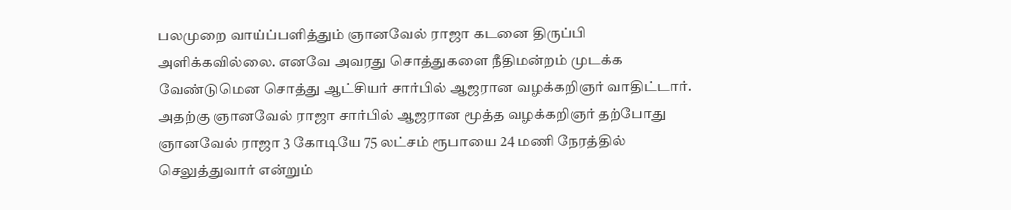பலமுறை வாய்ப்பளித்தும் ஞானவேல் ராஜா கடனை திருப்பி அளிக்கவில்லை. எனவே அவரது சொத்துகளை நீதிமன்றம் முடக்க வேண்டுமென சொத்து ஆட்சியர் சார்பில் ஆஜரான வழக்கறிஞர் வாதிட்டார். அதற்கு ஞானவேல் ராஜா சார்பில் ஆஜரான மூத்த வழக்கறிஞர் தற்போது ஞானவேல் ராஜா 3 கோடியே 75 லட்சம் ரூபாயை 24 மணி நேரத்தில் செலுத்துவார் என்றும்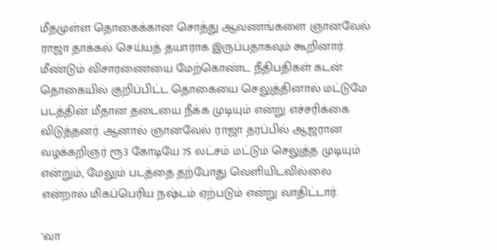மீதமுள்ள தொகைக்கான சொத்து ஆவணங்களை ஞானவேல் ராஜா தாக்கல் செய்யத் தயாராக இருப்பதாகவும் கூறினார். மீண்டும் விசாரணையை மேற்கொண்ட நீதிபதிகள் கடன் தொகையில் குறிப்பிட்ட தொகையை செலுத்தினால் மட்டுமே படத்தின் மீதான தடையை நீக்க முடியும் என்று எச்சரிக்கை விடுத்தனர். ஆனால் ஞானவேல் ராஜா தரப்பில் ஆஜரான வழக்கறிஞர் ரூ3 கோடியே 75 லட்சம் மட்டும் செலுத்த முடியும் என்றும், மேலும் படத்தை தற்போது வெளியிடவில்லை என்றால் மிகப்பெரிய நஷ்டம் ஏற்படும் என்று வாதிட்டார்.

‘வா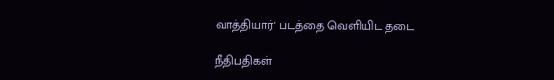வாத்தியார்' படத்தை வெளியிட தடை

நீதிபதிகள்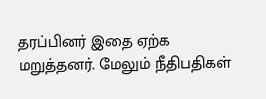தரப்பினர் இதை ஏற்க மறுத்தனர். மேலும் நீதிபதிகள்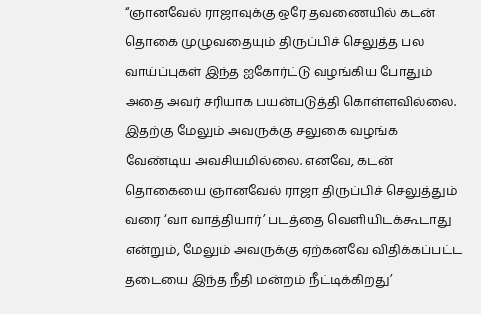“ஞானவேல் ராஜாவுக்கு ஒரே தவணையில் கடன் தொகை முழுவதையும் திருப்பிச் செலுத்த பல வாய்ப்புகள் இந்த ஐகோர்ட்டு வழங்கிய போதும் அதை அவர் சரியாக பயன்படுத்தி கொள்ளவில்லை. இதற்கு மேலும் அவருக்கு சலுகை வழங்க வேண்டிய அவசியமில்லை. எனவே, கடன் தொகையை ஞானவேல் ராஜா திருப்பிச் செலுத்தும் வரை ‘வா வாத்தியார்’ படத்தை வெளியிடக்கூடாது என்றும், மேலும் அவருக்கு ஏற்கனவே விதிக்கப்பட்ட தடையை இந்த நீதி மன்றம் நீட்டிக்கிறது’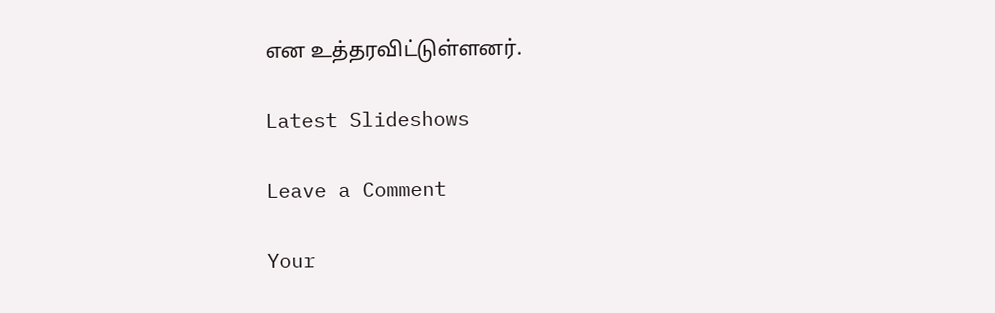என உத்தரவிட்டுள்ளனர்.

Latest Slideshows

Leave a Comment

Your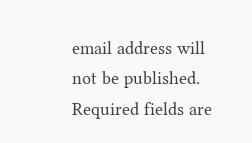email address will not be published. Required fields are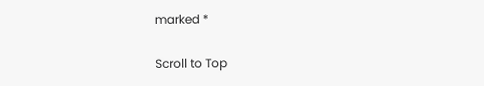marked *

Scroll to Top